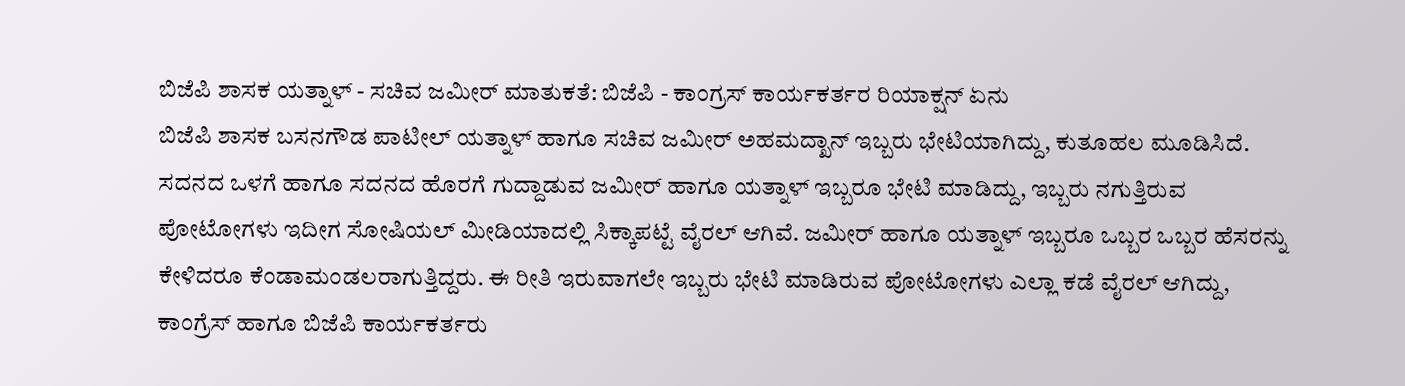ಬಿಜೆಪಿ ಶಾಸಕ ಯತ್ನಾಳ್ - ಸಚಿವ ಜಮೀರ್ ಮಾತುಕತೆ: ಬಿಜೆಪಿ - ಕಾಂಗ್ರಸ್ ಕಾರ್ಯಕರ್ತರ ರಿಯಾಕ್ಷನ್ ಏನು
ಬಿಜೆಪಿ ಶಾಸಕ ಬಸನಗೌಡ ಪಾಟೀಲ್ ಯತ್ನಾಳ್ ಹಾಗೂ ಸಚಿವ ಜಮೀರ್ ಅಹಮದ್ಖಾನ್ ಇಬ್ಬರು ಭೇಟಿಯಾಗಿದ್ದು, ಕುತೂಹಲ ಮೂಡಿಸಿದೆ. ಸದನದ ಒಳಗೆ ಹಾಗೂ ಸದನದ ಹೊರಗೆ ಗುದ್ದಾಡುವ ಜಮೀರ್ ಹಾಗೂ ಯತ್ನಾಳ್ ಇಬ್ಬರೂ ಭೇಟಿ ಮಾಡಿದ್ದು, ಇಬ್ಬರು ನಗುತ್ತಿರುವ ಪೋಟೋಗಳು ಇದೀಗ ಸೋಷಿಯಲ್ ಮೀಡಿಯಾದಲ್ಲಿ ಸಿಕ್ಕಾಪಟ್ಟೆ ವೈರಲ್ ಆಗಿವೆ. ಜಮೀರ್ ಹಾಗೂ ಯತ್ನಾಳ್ ಇಬ್ಬರೂ ಒಬ್ಬರ ಒಬ್ಬರ ಹೆಸರನ್ನು ಕೇಳಿದರೂ ಕೆಂಡಾಮಂಡಲರಾಗುತ್ತಿದ್ದರು. ಈ ರೀತಿ ಇರುವಾಗಲೇ ಇಬ್ಬರು ಭೇಟಿ ಮಾಡಿರುವ ಪೋಟೋಗಳು ಎಲ್ಲಾ ಕಡೆ ವೈರಲ್ ಆಗಿದ್ದು, ಕಾಂಗ್ರೆಸ್ ಹಾಗೂ ಬಿಜೆಪಿ ಕಾರ್ಯಕರ್ತರು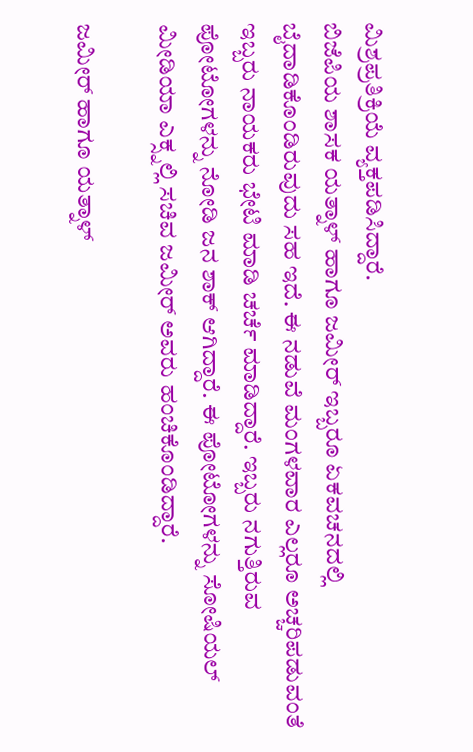ಮಿಶ್ರಪ್ರತಿಕ್ರಿಯೆ ವ್ಯಕ್ತಪಡಿಸಿದ್ದಾರೆ.
ಬಿಜೆಪಿಯ ಶಾಸಕ ಯತ್ನಾಳ್ ಹಾಗೂ ಜಮೀರ್ ಇಬ್ಬರೂ ಏಕವಚನದಲ್ಲಿ ಬೈದಾಡಿಕೊಂಡಿರುವುದು ಸಹ ಇದೆ. ಈ ನಡುವೆ ಮಂಗಳವಾರ ಎಲ್ಲರೂ ಅಚ್ಚರಿಪಡುವಂತೆ ಇಬ್ಬರು ನಾಯಕರು ಭೇಟಿ ಮಾಡಿ ಚರ್ಚೆ ಮಾಡಿದ್ದಾರೆ. ಇಬ್ಬರು ನಗುತ್ತಿರುವ ಪೋಟೋಗಳನ್ನು ನೋಡಿ ಜನ ಶಾಕ್ ಆಗಿದ್ದಾರೆ. ಈ ಪೋಟೋಗಳನ್ನು ಸೋಷಿಯಲ್ ಮೀಡಿಯಾ ಎಕ್ಸ್ನಲ್ಲಿ ಸಚಿವ ಜಮೀರ್ ಅವರು ಹಂಚಿಕೊಂಡಿದ್ದಾರೆ.

ಜಮೀರ್ ಹಾಗೂ ಯತ್ನಾಳ್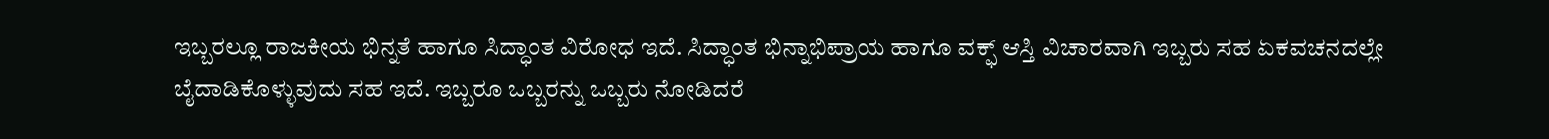ಇಬ್ಬರಲ್ಲೂ ರಾಜಕೀಯ ಭಿನ್ನತೆ ಹಾಗೂ ಸಿದ್ಧಾಂತ ವಿರೋಧ ಇದೆ. ಸಿದ್ಧಾಂತ ಭಿನ್ನಾಭಿಪ್ರಾಯ ಹಾಗೂ ವಕ್ಫ್ ಆಸ್ತಿ ವಿಚಾರವಾಗಿ ಇಬ್ಬರು ಸಹ ಏಕವಚನದಲ್ಲೇ ಬೈದಾಡಿಕೊಳ್ಳುವುದು ಸಹ ಇದೆ. ಇಬ್ಬರೂ ಒಬ್ಬರನ್ನು ಒಬ್ಬರು ನೋಡಿದರೆ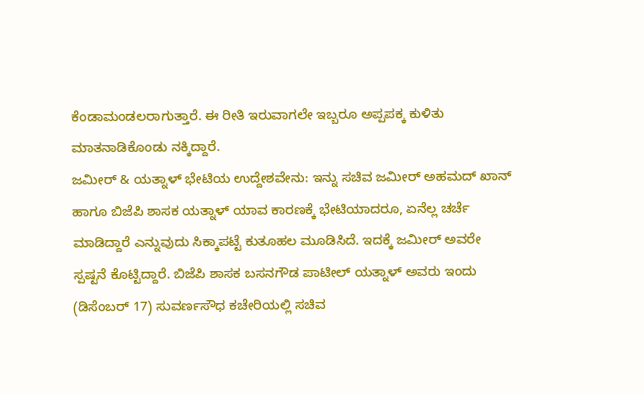ಕೆಂಡಾಮಂಡಲರಾಗುತ್ತಾರೆ. ಈ ರೀತಿ ಇರುವಾಗಲೇ ಇಬ್ಬರೂ ಅಪ್ಪಪಕ್ಕ ಕುಳಿತು ಮಾತನಾಡಿಕೊಂಡು ನಕ್ಕಿದ್ದಾರೆ.
ಜಮೀರ್ & ಯತ್ನಾಳ್ ಭೇಟಿಯ ಉದ್ದೇಶವೇನು: ಇನ್ನು ಸಚಿವ ಜಮೀರ್ ಅಹಮದ್ ಖಾನ್ ಹಾಗೂ ಬಿಜೆಪಿ ಶಾಸಕ ಯತ್ನಾಳ್ ಯಾವ ಕಾರಣಕ್ಕೆ ಭೇಟಿಯಾದರೂ, ಏನೆಲ್ಲ ಚರ್ಚೆ ಮಾಡಿದ್ದಾರೆ ಎನ್ನುವುದು ಸಿಕ್ಕಾಪಟ್ಟೆ ಕುತೂಹಲ ಮೂಡಿಸಿದೆ. ಇದಕ್ಕೆ ಜಮೀರ್ ಅವರೇ ಸ್ಪಷ್ಟನೆ ಕೊಟ್ಟಿದ್ದಾರೆ. ಬಿಜೆಪಿ ಶಾಸಕ ಬಸನಗೌಡ ಪಾಟೀಲ್ ಯತ್ನಾಳ್ ಅವರು ಇಂದು (ಡಿಸೆಂಬರ್ 17) ಸುವರ್ಣಸೌಧ ಕಚೇರಿಯಲ್ಲಿ ಸಚಿವ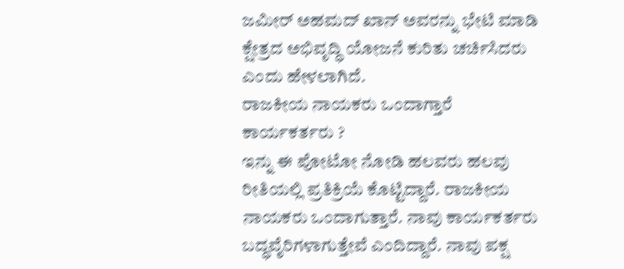ಜಮೀರ್ ಅಹಮದ್ ಖಾನ್ ಅವರನ್ನು ಭೇಟಿ ಮಾಡಿ ಕ್ಷೇತ್ರದ ಅಭಿವೃದ್ಧಿ ಯೋಜನೆ ಕುರಿತು ಚರ್ಚಿಸಿದರು ಎಂದು ಹೇಳಲಾಗಿದೆ.
ರಾಜಕೀಯ ನಾಯಕರು ಒಂದಾಗ್ತಾರೆ ಕಾರ್ಯಕರ್ತರು ?
ಇನ್ನು ಈ ಪೋಟೋ ನೋಡಿ ಹಲವರು ಹಲವು ರೀತಿಯಲ್ಲಿ ಪ್ರತಿಕ್ರಿಯೆ ಕೊಟ್ಟಿದ್ದಾರೆ. ರಾಜಕೀಯ ನಾಯಕರು ಒಂದಾಗುತ್ತಾರೆ. ನಾವು ಕಾರ್ಯಕರ್ತರು ಬದ್ಧವೈರಿಗಳಾಗುತ್ತೇವೆ ಎಂದಿದ್ದಾರೆ. ನಾವು ಪಕ್ಷ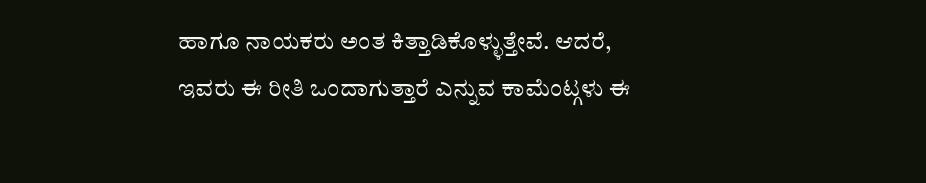ಹಾಗೂ ನಾಯಕರು ಅಂತ ಕಿತ್ತಾಡಿಕೊಳ್ಳುತ್ತೇವೆ. ಆದರೆ, ಇವರು ಈ ರೀತಿ ಒಂದಾಗುತ್ತಾರೆ ಎನ್ನುವ ಕಾಮೆಂಟ್ಗಳು ಈ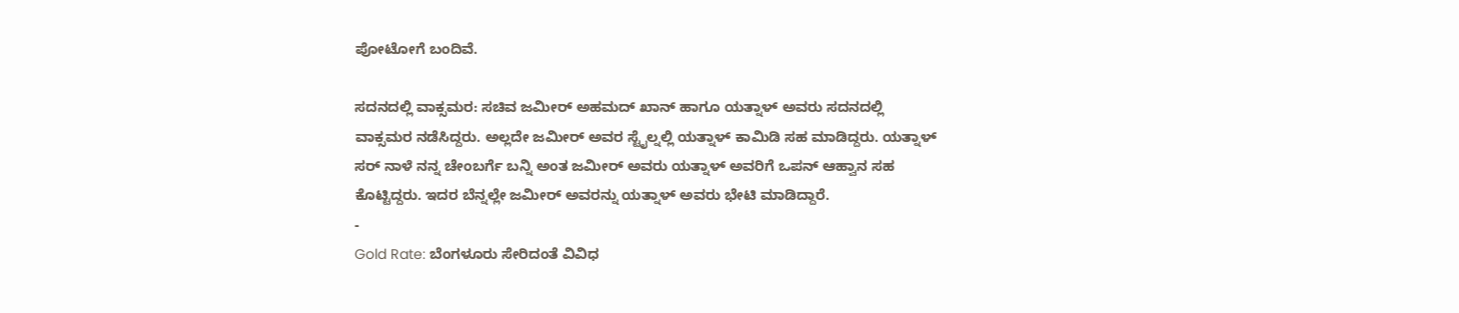ಪೋಟೋಗೆ ಬಂದಿವೆ.

ಸದನದಲ್ಲಿ ವಾಕ್ಸಮರ: ಸಚಿವ ಜಮೀರ್ ಅಹಮದ್ ಖಾನ್ ಹಾಗೂ ಯತ್ನಾಳ್ ಅವರು ಸದನದಲ್ಲಿ ವಾಕ್ಸಮರ ನಡೆಸಿದ್ದರು. ಅಲ್ಲದೇ ಜಮೀರ್ ಅವರ ಸ್ಟೈಲ್ನಲ್ಲಿ ಯತ್ನಾಳ್ ಕಾಮಿಡಿ ಸಹ ಮಾಡಿದ್ದರು. ಯತ್ನಾಳ್ ಸರ್ ನಾಳೆ ನನ್ನ ಚೇಂಬರ್ಗೆ ಬನ್ನಿ ಅಂತ ಜಮೀರ್ ಅವರು ಯತ್ನಾಳ್ ಅವರಿಗೆ ಒಪನ್ ಆಹ್ವಾನ ಸಹ ಕೊಟ್ಟಿದ್ದರು. ಇದರ ಬೆನ್ನಲ್ಲೇ ಜಮೀರ್ ಅವರನ್ನು ಯತ್ನಾಳ್ ಅವರು ಭೇಟಿ ಮಾಡಿದ್ದಾರೆ.
-
Gold Rate: ಬೆಂಗಳೂರು ಸೇರಿದಂತೆ ವಿವಿಧ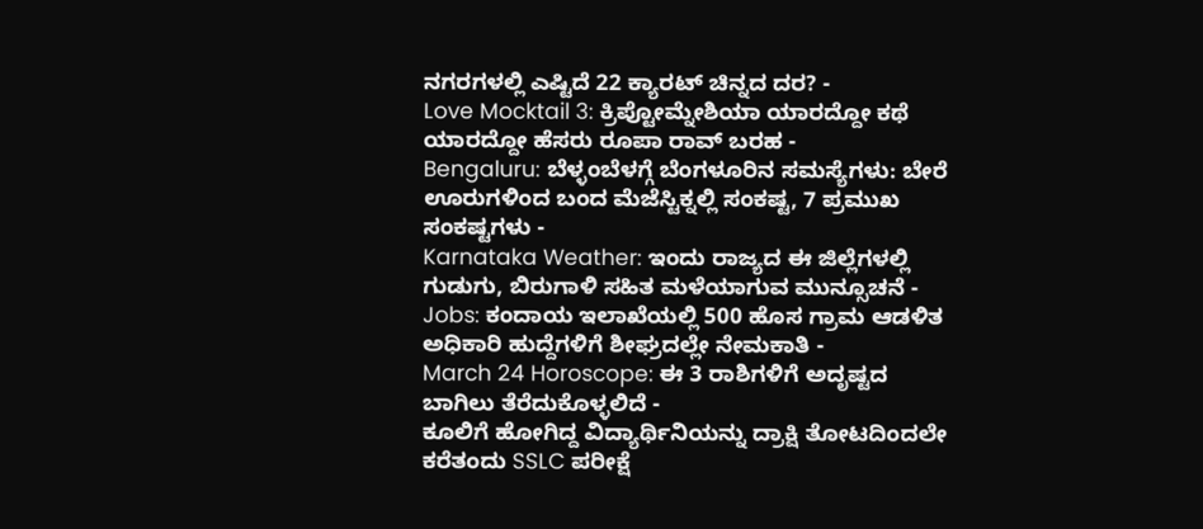ನಗರಗಳಲ್ಲಿ ಎಷ್ಟಿದೆ 22 ಕ್ಯಾರಟ್ ಚಿನ್ನದ ದರ? -
Love Mocktail 3: ಕ್ರಿಪ್ಟೋಮ್ನೇಶಿಯಾ ಯಾರದ್ದೋ ಕಥೆ ಯಾರದ್ದೋ ಹೆಸರು ರೂಪಾ ರಾವ್ ಬರಹ -
Bengaluru: ಬೆಳ್ಳಂಬೆಳಗ್ಗೆ ಬೆಂಗಳೂರಿನ ಸಮಸ್ಯೆಗಳು: ಬೇರೆ ಊರುಗಳಿಂದ ಬಂದ ಮೆಜೆಸ್ಟಿಕ್ನಲ್ಲಿ ಸಂಕಷ್ಟ, 7 ಪ್ರಮುಖ ಸಂಕಷ್ಟಗಳು -
Karnataka Weather: ಇಂದು ರಾಜ್ಯದ ಈ ಜಿಲ್ಲೆಗಳಲ್ಲಿ ಗುಡುಗು, ಬಿರುಗಾಳಿ ಸಹಿತ ಮಳೆಯಾಗುವ ಮುನ್ಸೂಚನೆ -
Jobs: ಕಂದಾಯ ಇಲಾಖೆಯಲ್ಲಿ 500 ಹೊಸ ಗ್ರಾಮ ಆಡಳಿತ ಅಧಿಕಾರಿ ಹುದ್ದೆಗಳಿಗೆ ಶೀಘ್ರದಲ್ಲೇ ನೇಮಕಾತಿ -
March 24 Horoscope: ಈ 3 ರಾಶಿಗಳಿಗೆ ಅದೃಷ್ಟದ ಬಾಗಿಲು ತೆರೆದುಕೊಳ್ಳಲಿದೆ -
ಕೂಲಿಗೆ ಹೋಗಿದ್ದ ವಿದ್ಯಾರ್ಥಿನಿಯನ್ನು ದ್ರಾಕ್ಷಿ ತೋಟದಿಂದಲೇ ಕರೆತಂದು SSLC ಪರೀಕ್ಷೆ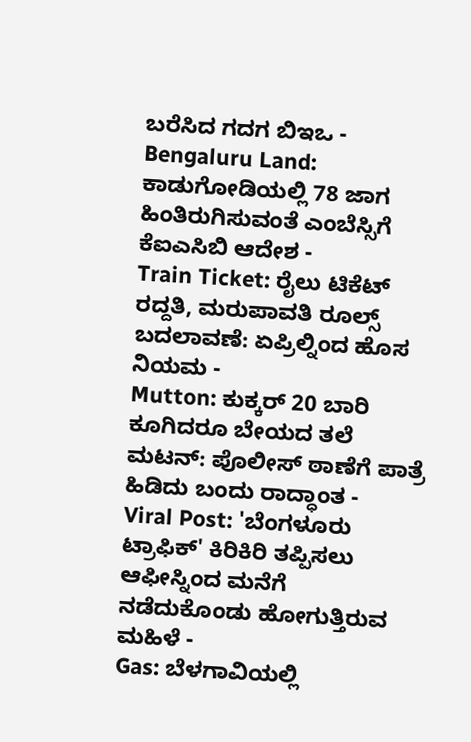ಬರೆಸಿದ ಗದಗ ಬಿಇಒ -
Bengaluru Land: ಕಾಡುಗೋಡಿಯಲ್ಲಿ 78 ಜಾಗ ಹಿಂತಿರುಗಿಸುವಂತೆ ಎಂಬೆಸ್ಸಿಗೆ ಕೆಐಎಸಿಬಿ ಆದೇಶ -
Train Ticket: ರೈಲು ಟಿಕೆಟ್ ರದ್ದತಿ, ಮರುಪಾವತಿ ರೂಲ್ಸ್ ಬದಲಾವಣೆ: ಏಪ್ರಿಲ್ನಿಂದ ಹೊಸ ನಿಯಮ -
Mutton: ಕುಕ್ಕರ್ 20 ಬಾರಿ ಕೂಗಿದರೂ ಬೇಯದ ತಲೆ ಮಟನ್: ಪೊಲೀಸ್ ಠಾಣೆಗೆ ಪಾತ್ರೆ ಹಿಡಿದು ಬಂದು ರಾದ್ಧಾಂತ -
Viral Post: 'ಬೆಂಗಳೂರು ಟ್ರಾಫಿಕ್' ಕಿರಿಕಿರಿ ತಪ್ಪಿಸಲು ಆಫೀಸ್ನಿಂದ ಮನೆಗೆ ನಡೆದುಕೊಂಡು ಹೋಗುತ್ತಿರುವ ಮಹಿಳೆ -
Gas: ಬೆಳಗಾವಿಯಲ್ಲಿ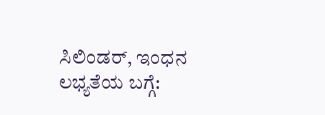ಸಿಲಿಂಡರ್, ಇಂಧನ ಲಭ್ಯತೆಯ ಬಗ್ಗೆ: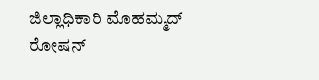ಜಿಲ್ಲಾಧಿಕಾರಿ ಮೊಹಮ್ಮದ್ ರೋಷನ್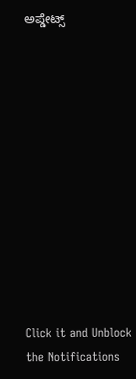ಅಪ್ಡೇಟ್ಸ್












Click it and Unblock the Notifications